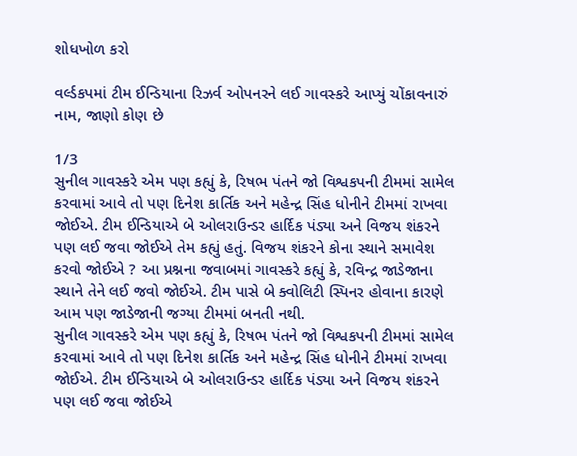શોધખોળ કરો

વર્લ્ડકપમાં ટીમ ઈન્ડિયાના રિઝર્વ ઓપનરને લઈ ગાવસ્કરે આપ્યું ચોંકાવનારું નામ, જાણો કોણ છે

1/3
સુનીલ ગાવસ્કરે એમ પણ કહ્યું કે, રિષભ પંતને જો વિશ્વકપની ટીમમાં સામેલ કરવામાં આવે તો પણ દિનેશ કાર્તિક અને મહેન્દ્ર સિંહ ધોનીને ટીમમાં રાખવા જોઈએ. ટીમ ઈન્ડિયાએ બે ઓલરાઉન્ડર હાર્દિક પંડ્યા અને વિજય શંકરને પણ લઈ જવા જોઈએ તેમ કહ્યું હતું. વિજય શંકરને કોના સ્થાને સમાવેશ કરવો જોઈએ ? આ પ્રશ્નના જવાબમાં ગાવસ્કરે કહ્યું કે, રવિન્દ્ર જાડેજાના સ્થાને તેને લઈ જવો જોઈએ. ટીમ પાસે બે ક્વોલિટી સ્પિનર હોવાના કારણે આમ પણ જાડેજાની જગ્યા ટીમમાં બનતી નથી.
સુનીલ ગાવસ્કરે એમ પણ કહ્યું કે, રિષભ પંતને જો વિશ્વકપની ટીમમાં સામેલ કરવામાં આવે તો પણ દિનેશ કાર્તિક અને મહેન્દ્ર સિંહ ધોનીને ટીમમાં રાખવા જોઈએ. ટીમ ઈન્ડિયાએ બે ઓલરાઉન્ડર હાર્દિક પંડ્યા અને વિજય શંકરને પણ લઈ જવા જોઈએ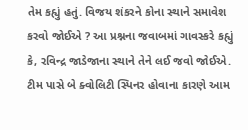તેમ કહ્યું હતું. વિજય શંકરને કોના સ્થાને સમાવેશ કરવો જોઈએ ? આ પ્રશ્નના જવાબમાં ગાવસ્કરે કહ્યું કે, રવિન્દ્ર જાડેજાના સ્થાને તેને લઈ જવો જોઈએ. ટીમ પાસે બે ક્વોલિટી સ્પિનર હોવાના કારણે આમ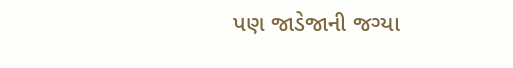પણ જાડેજાની જગ્યા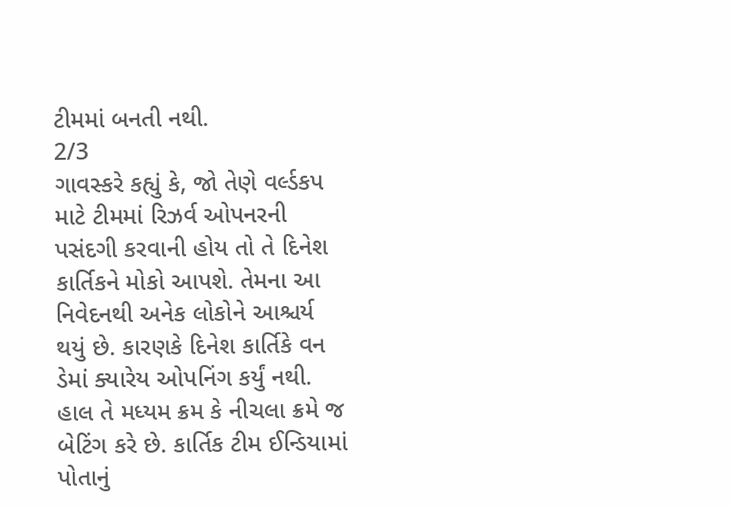ટીમમાં બનતી નથી.
2/3
ગાવસ્કરે કહ્યું કે, જો તેણે વર્લ્ડકપ માટે ટીમમાં રિઝર્વ ઓપનરની પસંદગી કરવાની હોય તો તે દિનેશ કાર્તિકને મોકો આપશે. તેમના આ નિવેદનથી અનેક લોકોને આશ્ચર્ય થયું છે. કારણકે દિનેશ કાર્તિકે વન ડેમાં ક્યારેય ઓપનિંગ કર્યું નથી. હાલ તે મધ્યમ ક્રમ કે નીચલા ક્રમે જ બેટિંગ કરે છે. કાર્તિક ટીમ ઈન્ડિયામાં પોતાનું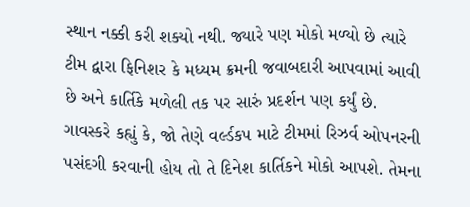સ્થાન નક્કી કરી શક્યો નથી. જ્યારે પણ મોકો મળ્યો છે ત્યારે ટીમ દ્વારા ફિનિશર કે મધ્યમ ક્રમની જવાબદારી આપવામાં આવી છે અને કાર્તિકે મળેલી તક પર સારું પ્રદર્શન પણ કર્યું છે.
ગાવસ્કરે કહ્યું કે, જો તેણે વર્લ્ડકપ માટે ટીમમાં રિઝર્વ ઓપનરની પસંદગી કરવાની હોય તો તે દિનેશ કાર્તિકને મોકો આપશે. તેમના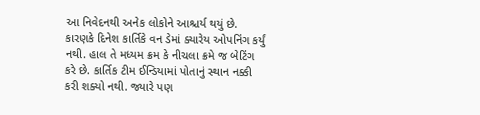આ નિવેદનથી અનેક લોકોને આશ્ચર્ય થયું છે. કારણકે દિનેશ કાર્તિકે વન ડેમાં ક્યારેય ઓપનિંગ કર્યું નથી. હાલ તે મધ્યમ ક્રમ કે નીચલા ક્રમે જ બેટિંગ કરે છે. કાર્તિક ટીમ ઈન્ડિયામાં પોતાનું સ્થાન નક્કી કરી શક્યો નથી. જ્યારે પણ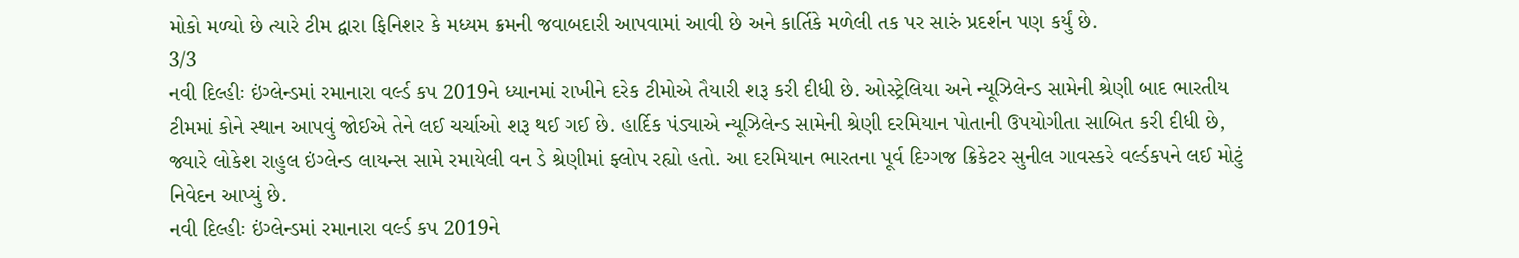મોકો મળ્યો છે ત્યારે ટીમ દ્વારા ફિનિશર કે મધ્યમ ક્રમની જવાબદારી આપવામાં આવી છે અને કાર્તિકે મળેલી તક પર સારું પ્રદર્શન પણ કર્યું છે.
3/3
નવી દિલ્હીઃ ઇંગ્લેન્ડમાં રમાનારા વર્લ્ડ કપ 2019ને ધ્યાનમાં રાખીને દરેક ટીમોએ તૈયારી શરૂ કરી દીધી છે. ઓસ્ટ્રેલિયા અને ન્યૂઝિલેન્ડ સામેની શ્રેણી બાદ ભારતીય ટીમમાં કોને સ્થાન આપવું જોઈએ તેને લઈ ચર્ચાઓ શરૂ થઈ ગઈ છે. હાર્દિક પંડ્યાએ ન્યૂઝિલેન્ડ સામેની શ્રેણી દરમિયાન પોતાની ઉપયોગીતા સાબિત કરી દીધી છે, જ્યારે લોકેશ રાહુલ ઇંગ્લેન્ડ લાયન્સ સામે રમાયેલી વન ડે શ્રેણીમાં ફ્લોપ રહ્યો હતો. આ દરમિયાન ભારતના પૂર્વ દિગ્ગજ ક્રિકેટર સુનીલ ગાવસ્કરે વર્લ્ડકપને લઈ મોટું નિવેદન આપ્યું છે.
નવી દિલ્હીઃ ઇંગ્લેન્ડમાં રમાનારા વર્લ્ડ કપ 2019ને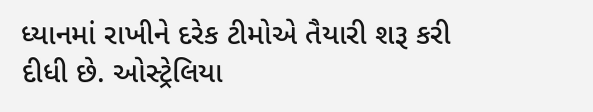ધ્યાનમાં રાખીને દરેક ટીમોએ તૈયારી શરૂ કરી દીધી છે. ઓસ્ટ્રેલિયા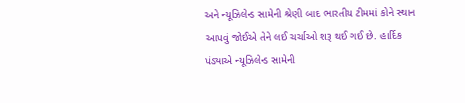અને ન્યૂઝિલેન્ડ સામેની શ્રેણી બાદ ભારતીય ટીમમાં કોને સ્થાન આપવું જોઈએ તેને લઈ ચર્ચાઓ શરૂ થઈ ગઈ છે. હાર્દિક પંડ્યાએ ન્યૂઝિલેન્ડ સામેની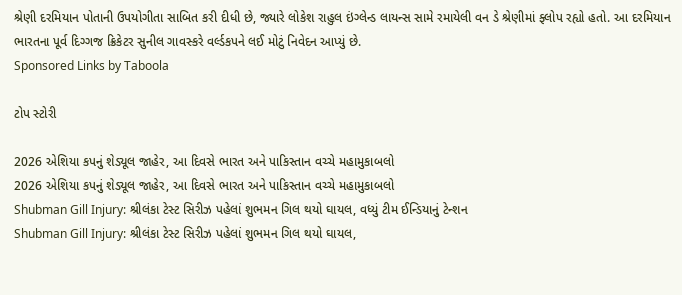શ્રેણી દરમિયાન પોતાની ઉપયોગીતા સાબિત કરી દીધી છે, જ્યારે લોકેશ રાહુલ ઇંગ્લેન્ડ લાયન્સ સામે રમાયેલી વન ડે શ્રેણીમાં ફ્લોપ રહ્યો હતો. આ દરમિયાન ભારતના પૂર્વ દિગ્ગજ ક્રિકેટર સુનીલ ગાવસ્કરે વર્લ્ડકપને લઈ મોટું નિવેદન આપ્યું છે.
Sponsored Links by Taboola

ટોપ સ્ટોરી

2026 એશિયા કપનું શેડ્યૂલ જાહેર, આ દિવસે ભારત અને પાકિસ્તાન વચ્ચે મહામુકાબલો
2026 એશિયા કપનું શેડ્યૂલ જાહેર, આ દિવસે ભારત અને પાકિસ્તાન વચ્ચે મહામુકાબલો
Shubman Gill Injury: શ્રીલંકા ટેસ્ટ સિરીઝ પહેલાં શુભમન ગિલ થયો ઘાયલ, વધ્યું ટીમ ઈન્ડિયાનું ટેન્શન
Shubman Gill Injury: શ્રીલંકા ટેસ્ટ સિરીઝ પહેલાં શુભમન ગિલ થયો ઘાયલ,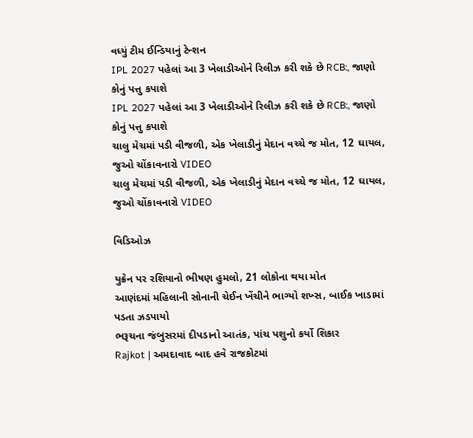વધ્યું ટીમ ઈન્ડિયાનું ટેન્શન
IPL 2027 પહેલાં આ 3 ખેલાડીઓને રિલીઝ કરી શકે છે RCB:, જાણો કોનું પત્તુ કપાશે
IPL 2027 પહેલાં આ 3 ખેલાડીઓને રિલીઝ કરી શકે છે RCB:, જાણો કોનું પત્તુ કપાશે
ચાલુ મેચમાં પડી વીજળી, એક ખેલાડીનું મેદાન વચ્ચે જ મોત, 12 ઘાયલ, જુઓ ચોંકાવનારો VIDEO
ચાલુ મેચમાં પડી વીજળી, એક ખેલાડીનું મેદાન વચ્ચે જ મોત, 12 ઘાયલ, જુઓ ચોંકાવનારો VIDEO

વિડિઓઝ

યુક્રેન પર રશિયાનો ભીષણ હુમલો, 21 લોકોના થયા મોત
આણંદમાં મહિલાની સોનાની ચેઈન ખેંચીને ભાગ્યો શખ્સ, બાઈક ખાડામાં પડતા ઝડપાયો
ભરૂચના જંબુસરમાં દીપડાનો આતંક, પાંચ પશુનો કર્યો શિકાર
Rajkot | અમદાવાદ બાદ હવે રાજકોટમાં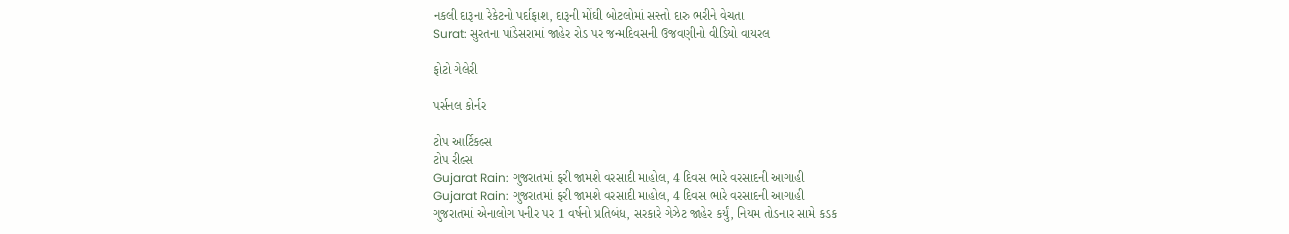નકલી દારૂના રેકેટનો પર્દાફાશ, દારૂની મોંઘી બોટલોમાં સસ્તો દારુ ભરીને વેચતા
Surat: સુરતના પાંડેસરામાં જાહેર રોડ પર જન્મદિવસની ઉજવણીનો વીડિયો વાયરલ

ફોટો ગેલેરી

પર્સનલ કોર્નર

ટોપ આર્ટિકલ્સ
ટોપ રીલ્સ
Gujarat Rain: ગુજરાતમાં ફરી જામશે વરસાદી માહોલ, 4 દિવસ ભારે વરસાદની આગાહી
Gujarat Rain: ગુજરાતમાં ફરી જામશે વરસાદી માહોલ, 4 દિવસ ભારે વરસાદની આગાહી
ગુજરાતમાં એનાલોગ પનીર પર 1 વર્ષનો પ્રતિબંધ, સરકારે ગેઝેટ જાહેર કર્યું, નિયમ તોડનાર સામે કડક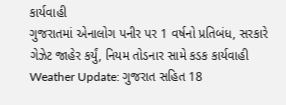કાર્યવાહી
ગુજરાતમાં એનાલોગ પનીર પર 1 વર્ષનો પ્રતિબંધ, સરકારે ગેઝેટ જાહેર કર્યું, નિયમ તોડનાર સામે કડક કાર્યવાહી
Weather Update: ગુજરાત સહિત 18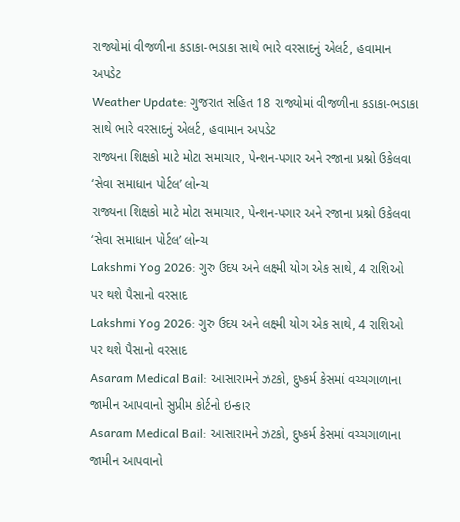રાજ્યોમાં વીજળીના કડાકા-ભડાકા સાથે ભારે વરસાદનું એલર્ટ, હવામાન અપડેટ
Weather Update: ગુજરાત સહિત 18 રાજ્યોમાં વીજળીના કડાકા-ભડાકા સાથે ભારે વરસાદનું એલર્ટ, હવામાન અપડેટ
રાજ્યના શિક્ષકો માટે મોટા સમાચાર, પેન્શન-પગાર અને રજાના પ્રશ્નો ઉકેલવા ‘સેવા સમાધાન પોર્ટલ’ લોન્ચ
રાજ્યના શિક્ષકો માટે મોટા સમાચાર, પેન્શન-પગાર અને રજાના પ્રશ્નો ઉકેલવા ‘સેવા સમાધાન પોર્ટલ’ લોન્ચ
Lakshmi Yog 2026: ગુરુ ઉદય અને લક્ષ્મી યોગ એક સાથે, 4 રાશિઓ પર થશે પૈસાનો વરસાદ
Lakshmi Yog 2026: ગુરુ ઉદય અને લક્ષ્મી યોગ એક સાથે, 4 રાશિઓ પર થશે પૈસાનો વરસાદ
Asaram Medical Bail: આસારામને ઝટકો, દુષ્કર્મ કેસમાં વચ્ચગાળાના જામીન આપવાનો સુપ્રીમ કોર્ટનો ઇન્કાર
Asaram Medical Bail: આસારામને ઝટકો, દુષ્કર્મ કેસમાં વચ્ચગાળાના જામીન આપવાનો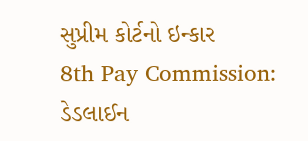સુપ્રીમ કોર્ટનો ઇન્કાર
8th Pay Commission: ડેડલાઈન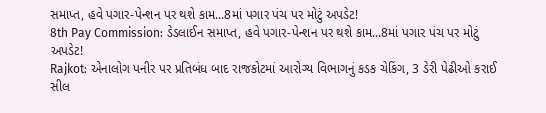સમાપ્ત, હવે પગાર-પેન્શન પર થશે કામ...8માં પગાર પંચ પર મોટું અપડેટ!
8th Pay Commission: ડેડલાઈન સમાપ્ત, હવે પગાર-પેન્શન પર થશે કામ...8માં પગાર પંચ પર મોટું અપડેટ!
Rajkot: એનાલોગ પનીર પર પ્રતિબંધ બાદ રાજકોટમાં આરોગ્ય વિભાગનું કડક ચેકિંગ, 3 ડેરી પેઢીઓ કરાઈ સીલ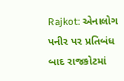Rajkot: એનાલોગ પનીર પર પ્રતિબંધ બાદ રાજકોટમાં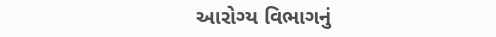આરોગ્ય વિભાગનું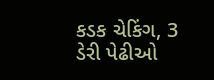કડક ચેકિંગ, 3 ડેરી પેઢીઓ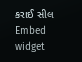કરાઈ સીલ
Embed widget